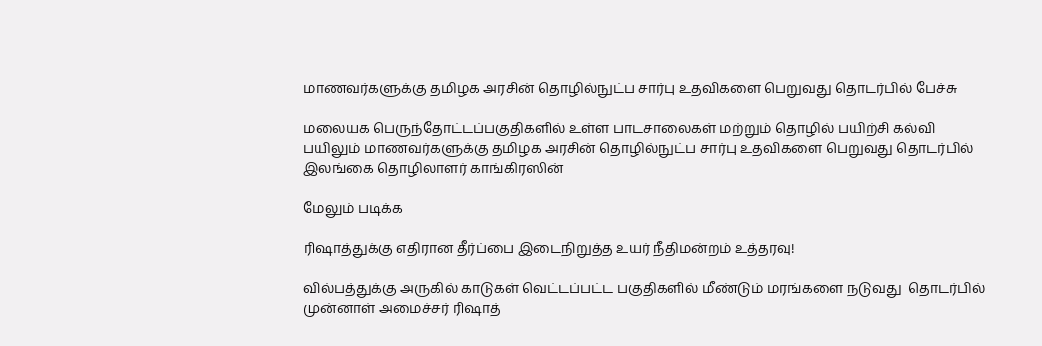மாணவர்களுக்கு தமிழக அரசின் தொழில்நுட்ப சார்பு உதவிகளை பெறுவது தொடர்பில் பேச்சு

மலையக பெருந்தோட்டப்பகுதிகளில் உள்ள பாடசாலைகள் மற்றும் தொழில் பயிற்சி கல்வி பயிலும் மாணவர்களுக்கு தமிழக அரசின் தொழில்நுட்ப சார்பு உதவிகளை பெறுவது தொடர்பில் இலங்கை தொழிலாளர் காங்கிரஸின்

மேலும் படிக்க

ரிஷாத்துக்கு எதிரான தீர்ப்பை இடைநிறுத்த உயர் நீதிமன்றம் உத்தரவு!

வில்பத்துக்கு அருகில் காடுகள் வெட்டப்பட்ட பகுதிகளில் மீண்டும் மரங்களை நடுவது  தொடர்பில்  முன்னாள் அமைச்சர் ரிஷாத்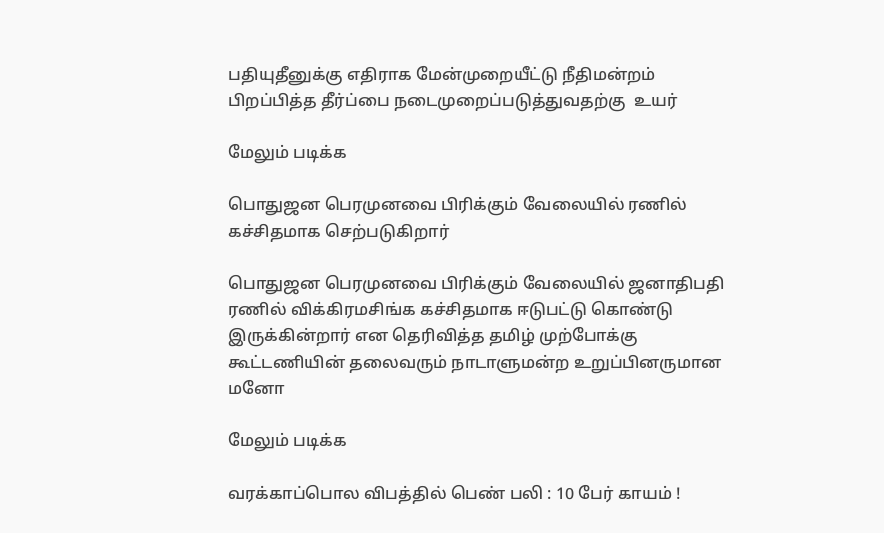பதியுதீனுக்கு எதிராக மேன்முறையீட்டு நீதிமன்றம் பிறப்பித்த தீர்ப்பை நடைமுறைப்படுத்துவதற்கு  உயர்

மேலும் படிக்க

பொதுஜன பெரமுனவை பிரிக்கும் வேலையில் ரணில் கச்சிதமாக செற்படுகிறார்

பொதுஜன பெரமுனவை பிரிக்கும் வேலையில் ஜனாதிபதி ரணில் விக்கிரமசிங்க கச்சிதமாக ஈடுபட்டு கொண்டு இருக்கின்றார் என தெரிவித்த தமிழ் முற்போக்கு கூட்டணியின் தலைவரும் நாடாளுமன்ற உறுப்பினருமான மனோ

மேலும் படிக்க

வரக்காப்பொல விபத்தில் பெண் பலி : 10 பேர் காயம் !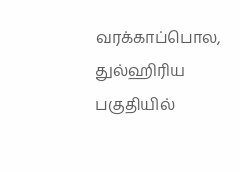வரக்காப்பொல, துல்ஹிரிய பகுதியில்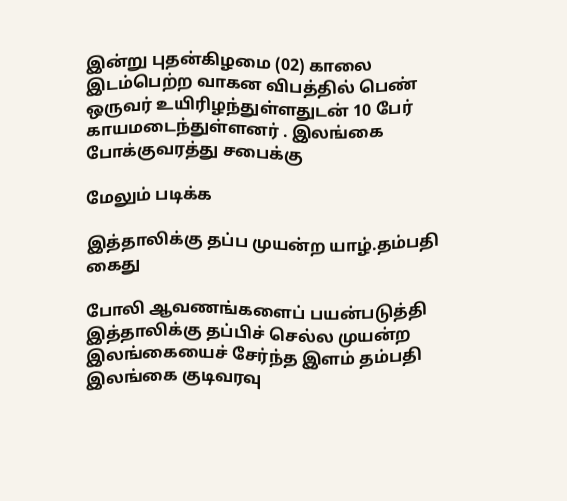இன்று புதன்கிழமை (02) காலை இடம்பெற்ற வாகன விபத்தில் பெண் ஒருவர் உயிரிழந்துள்ளதுடன் 10 பேர் காயமடைந்துள்ளனர் . இலங்கை போக்குவரத்து சபைக்கு

மேலும் படிக்க

இத்தாலிக்கு தப்ப முயன்ற யாழ்.தம்பதி கைது

போலி ஆவணங்களைப் பயன்படுத்தி இத்தாலிக்கு தப்பிச் செல்ல முயன்ற இலங்கையைச் சேர்ந்த இளம் தம்பதி இலங்கை குடிவரவு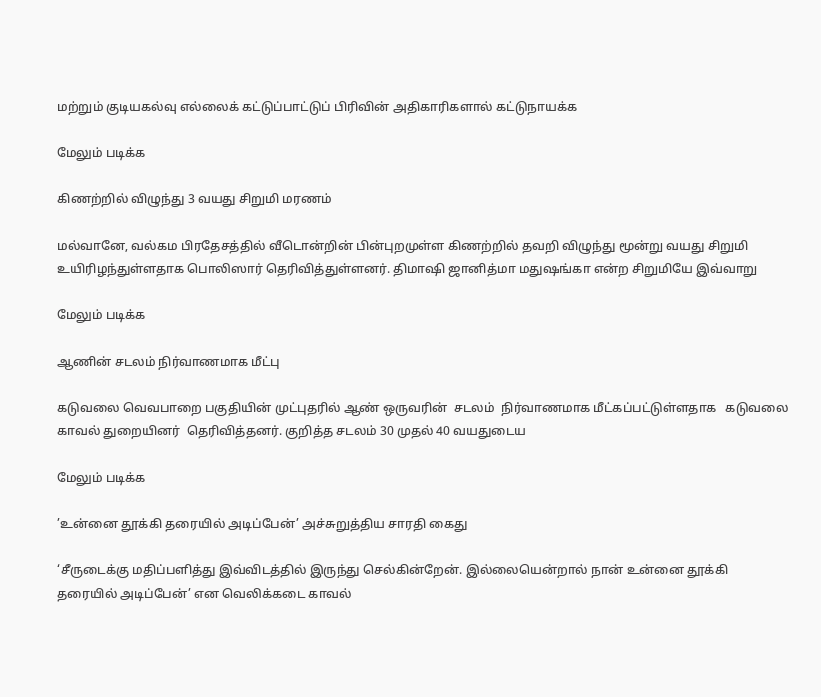மற்றும் குடியகல்வு எல்லைக் கட்டுப்பாட்டுப் பிரிவின் அதிகாரிகளால் கட்டுநாயக்க

மேலும் படிக்க

கிணற்றில் விழுந்து 3 வயது சிறுமி மரணம்

மல்வானே, வல்கம பிரதேசத்தில் வீடொன்றின் பின்புறமுள்ள கிணற்றில் தவறி விழுந்து மூன்று வயது சிறுமி உயிரிழந்துள்ளதாக பொலிஸார் தெரிவித்துள்ளனர். திமாஷி ஜானித்மா மதுஷங்கா என்ற சிறுமியே இவ்வாறு

மேலும் படிக்க

ஆணின் சடலம் நிர்வாணமாக மீட்பு

கடுவலை வெவபாறை பகுதியின் முட்புதரில் ஆண் ஒருவரின்  சடலம்  நிர்வாணமாக மீட்கப்பட்டுள்ளதாக   கடுவலை காவல் துறையினர்  தெரிவித்தனர். குறித்த சடலம் 30 முதல் 40 வயதுடைய

மேலும் படிக்க

’உன்னை தூக்கி தரையில் அடிப்பேன்’ அச்சுறுத்திய சாரதி கைது

‘சீருடைக்கு மதிப்பளித்து இவ்விடத்தில் இருந்து செல்கின்றேன். இல்லையென்றால் நான் உன்னை தூக்கி தரையில் அடிப்பேன்’ என வெலிக்கடை காவல்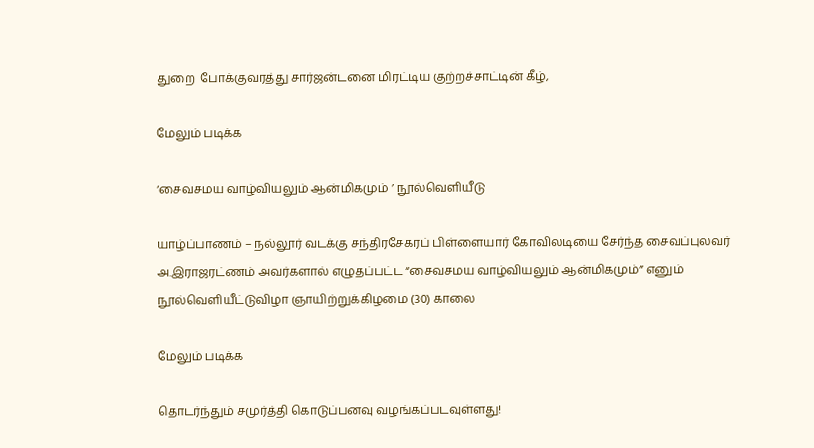துறை  போக்குவரத்து சார்ஜன்டனை மிரட்டிய குற்றச்சாட்டின் கீழ்,

மேலும் படிக்க

‘சைவசமய வாழ்வியலும் ஆன்மிகமும் ’ நூல்வெளியீடு

யாழ்ப்பாணம் – நல்லூர் வடக்கு சந்திரசேகரப் பிள்ளையார் கோவிலடியை சேர்ந்த சைவப்புலவர் அ.இராஜரட்ணம் அவர்களால் எழுதப்பட்ட “சைவசமய வாழ்வியலும் ஆன்மிகமும்” எனும் நூல்வெளியீட்டுவிழா ஞாயிற்றுக்கிழமை (30) காலை

மேலும் படிக்க

தொடர்ந்தும் சமுர்த்தி கொடுப்பனவு வழங்கப்படவுள்ளது!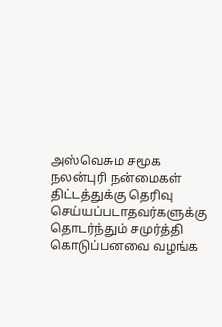அஸ்வெசும சமூக நலன்புரி நன்மைகள் திட்டத்துக்கு தெரிவு செய்யப்படாதவர்களுக்கு  தொடர்ந்தும் சமுர்த்தி கொடுப்பனவை வழங்க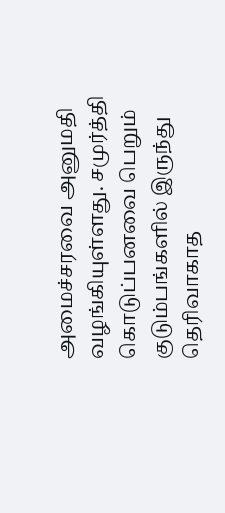அமைச்சரவை அனுமதி வழங்கியுள்ளது. சமுர்த்தி கொடுப்பனவை பெறும் குடும்பங்களில் இருந்து தெரிவாகாத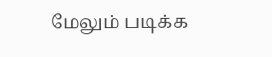மேலும் படிக்க